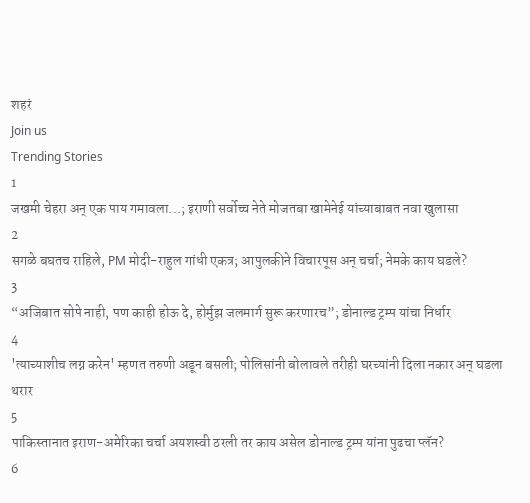शहरं
Join us
Trending Stories
1
जखमी चेहरा अन् एक पाय गमावला...; इराणी सर्वोच्च नेते मोजतबा खामेनेई यांच्याबाबत नवा खुलासा
2
सगळे बघतच राहिले, PM मोदी-राहुल गांधी एकत्र; आपुलकीने विचारपूस अन् चर्चा; नेमके काय घडले?
3
“अजिबात सोपे नाही, पण काही होऊ दे, होर्मुझ जलमार्ग सुरू करणारच”; डोनाल्ड ट्रम्प यांचा निर्धार
4
'त्याच्याशीच लग्न करेन' म्हणत तरुणी अडून बसली; पोलिसांनी बोलावले तरीही घरच्यांनी दिला नकार अन् घडला थरार
5
पाकिस्तानात इराण-अमेरिका चर्चा अयशस्वी ठरली तर काय असेल डोनाल्ड ट्रम्प यांना पुढचा प्लॅन?
6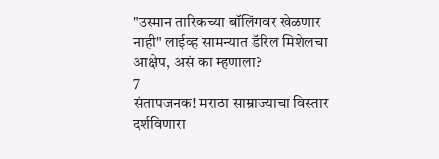"उस्मान तारिकच्या बॉलिंगवर खेळणार नाही" लाईव्ह सामन्यात डॅरिल मिशेलचा आक्षेप, असं का म्हणाला?
7
संतापजनक! मराठा साम्राज्याचा विस्तार दर्शविणारा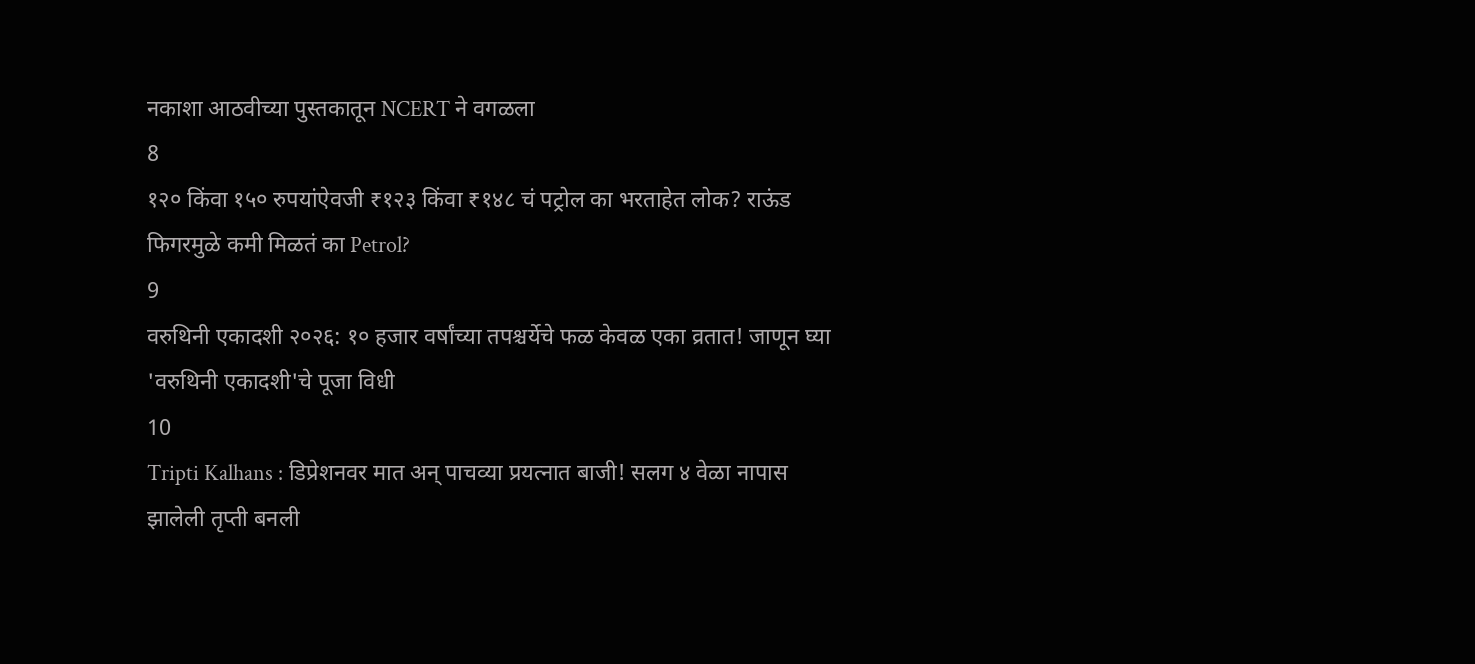नकाशा आठवीच्या पुस्तकातून NCERT ने वगळला
8
१२० किंवा १५० रुपयांऐवजी ₹१२३ किंवा ₹१४८ चं पट्रोल का भरताहेत लोक? राऊंड फिगरमुळे कमी मिळतं का Petrol?
9
वरुथिनी एकादशी २०२६: १० हजार वर्षांच्या तपश्चर्येचे फळ केवळ एका व्रतात! जाणून घ्या 'वरुथिनी एकादशी'चे पूजा विधी
10
Tripti Kalhans : डिप्रेशनवर मात अन् पाचव्या प्रयत्नात बाजी! सलग ४ वेळा नापास झालेली तृप्ती बनली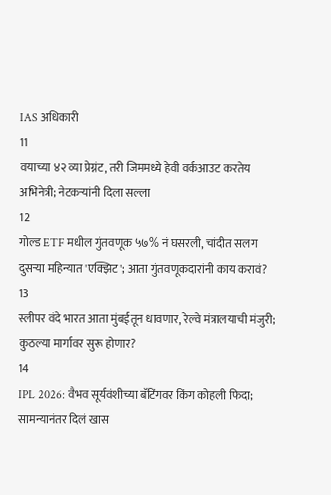IAS अधिकारी
11
वयाच्या ४२ व्या प्रेग्नंट, तरी जिममध्ये हेवी वर्कआउट करतेय अभिनेत्री; नेटकऱ्यांनी दिला सल्ला
12
गोल्ड ETF मधील गुंतवणूक ५७% नं घसरली, चांदीत सलग दुसऱ्या महिन्यात 'एक्झिट'; आता गुंतवणूकदारांनी काय करावं?
13
स्लीपर वंदे भारत आता मुंबईतून धावणार, रेल्वे मंत्रालयाची मंजुरी; कुठल्या मार्गावर सुरू होणार?
14
IPL 2026: वैभव सूर्यवंशीच्या बॅटिंगवर किंग कोहली फिदा; सामन्यानंतर दिलं खास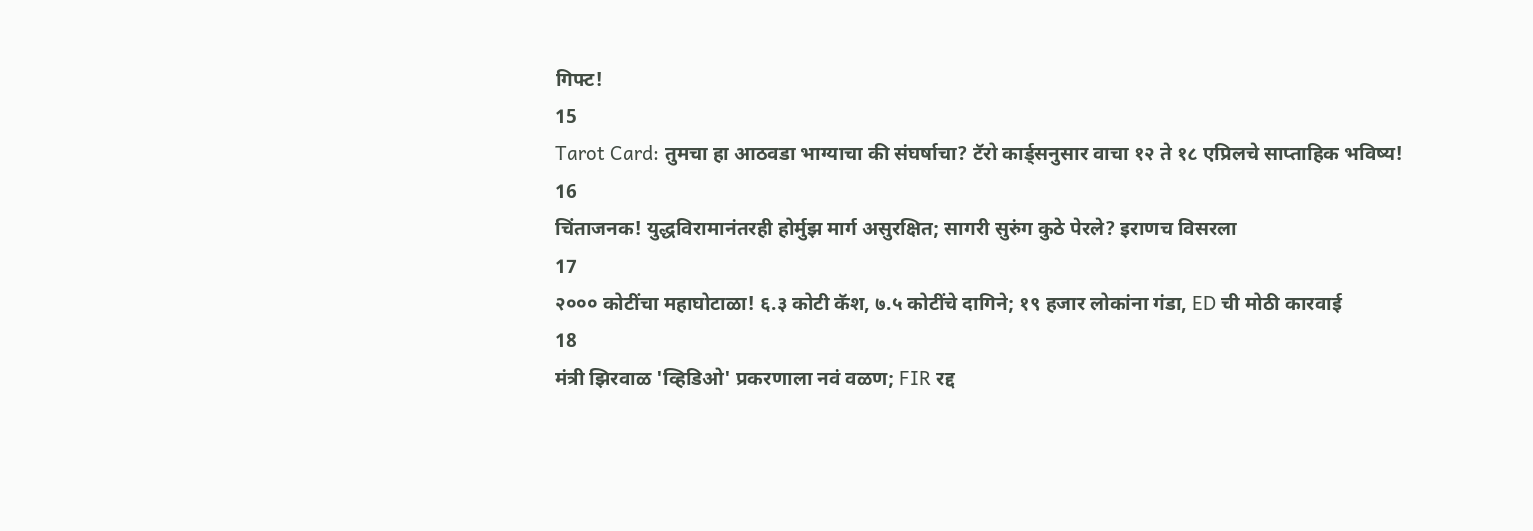गिफ्ट!
15
Tarot Card: तुमचा हा आठवडा भाग्याचा की संघर्षाचा? टॅरो कार्ड्सनुसार वाचा १२ ते १८ एप्रिलचे साप्ताहिक भविष्य!
16
चिंताजनक! युद्धविरामानंतरही होर्मुझ मार्ग असुरक्षित; सागरी सुरुंग कुठे पेरले? इराणच विसरला
17
२००० कोटींचा महाघोटाळा! ६.३ कोटी कॅश, ७.५ कोटींचे दागिने; १९ हजार लोकांना गंडा, ED ची मोठी कारवाई
18
मंत्री झिरवाळ 'व्हिडिओ' प्रकरणाला नवं वळण; FIR रद्द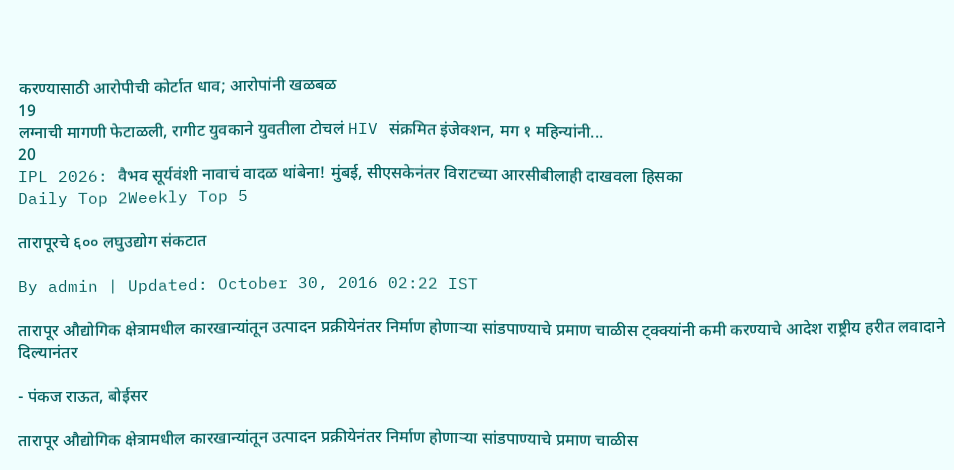करण्यासाठी आरोपीची कोर्टात धाव; आरोपांनी खळबळ
19
लग्नाची मागणी फेटाळली, रागीट युवकाने युवतीला टोचलं HIV संक्रमित इंजेक्शन, मग १ महिन्यांनी...
20
IPL 2026: वैभव सूर्यवंशी नावाचं वादळ थांबेना! मुंबई, सीएसकेनंतर विराटच्या आरसीबीलाही दाखवला हिसका
Daily Top 2Weekly Top 5

तारापूरचे ६०० लघुउद्योग संकटात

By admin | Updated: October 30, 2016 02:22 IST

तारापूर औद्योगिक क्षेत्रामधील कारखान्यांतून उत्पादन प्रक्रीयेनंतर निर्माण होणाऱ्या सांडपाण्याचे प्रमाण चाळीस ट्क्क्यांनी कमी करण्याचे आदेश राष्ट्रीय हरीत लवादाने दिल्यानंतर

- पंकज राऊत, बोईसर

तारापूर औद्योगिक क्षेत्रामधील कारखान्यांतून उत्पादन प्रक्रीयेनंतर निर्माण होणाऱ्या सांडपाण्याचे प्रमाण चाळीस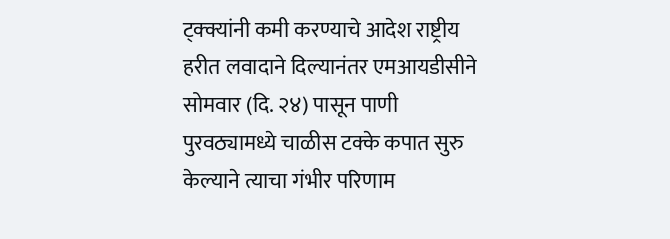ट्क्क्यांनी कमी करण्याचे आदेश राष्ट्रीय हरीत लवादाने दिल्यानंतर एमआयडीसीने सोमवार (दि. २४) पासून पाणी पुरवठ्यामध्ये चाळीस टक्के कपात सुरु केल्याने त्याचा गंभीर परिणाम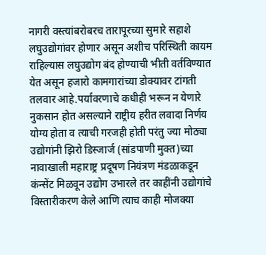नागरी वस्त्यांबरोबरच तारापूरच्या सुमारे सहाशे लघुउद्योगांवर होणार असून अशीच परिस्थिती कायम राहिल्यास लघुउद्योग बंद होण्याची भीती वर्तविण्यात येत असून हजारो कामगारांच्या डोक्यावर टांगती तलवार आहे.पर्यावरणाचे कधीही भरून न येणारे नुकसान होत असल्याने राष्ट्रीय हरीत लवादा निर्णय योग्य होता व त्याची गरजही होती परंतु ज्या मोठ्या उद्योगांनी झिरो डिस्जार्ज (सांडपाणी मुक्त)च्या नावाखाली महाराष्ट्र प्रदूषण नियंत्रण मंडळाकडून कंन्सेंट मिळवून उद्योग उभारले तर काहींनी उद्योगांचे विस्तारीकरण केले आणि त्याच काही मोजक्या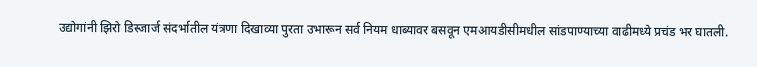उद्योगांनी झिरो डिस्जार्ज संदर्भातील यंत्रणा दिखाव्या पुरता उभारून सर्व नियम धाब्यावर बसवून एमआयडीसीमधील सांडपाण्याच्या वाढीमध्ये प्रचंड भर घातली.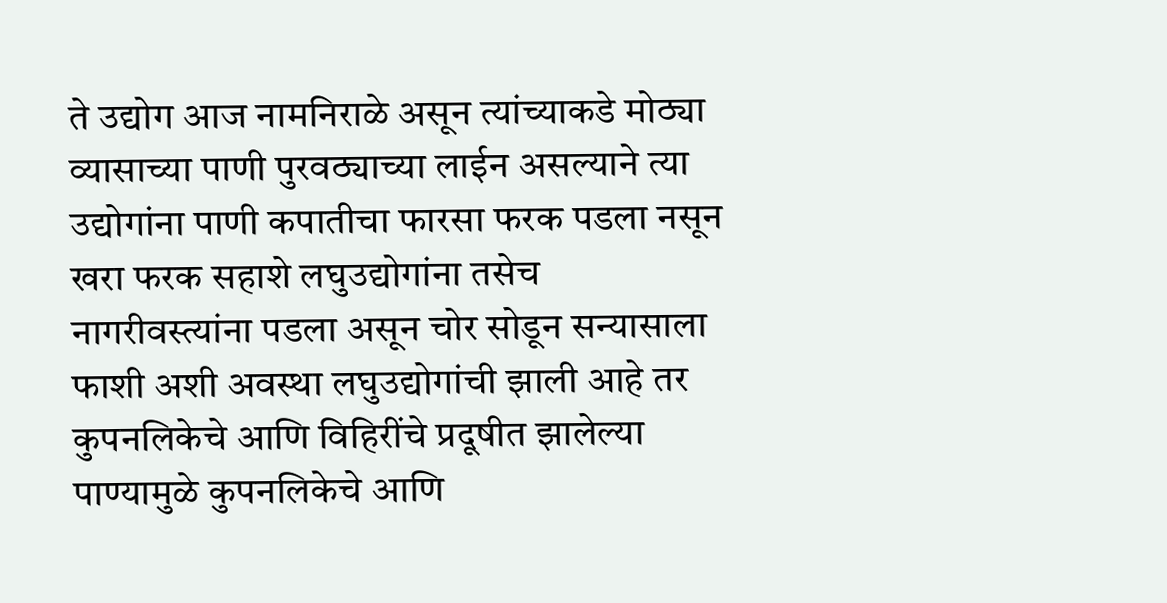ते उद्योग आज नामनिराळे असून त्यांच्याकडे मोठ्या व्यासाच्या पाणी पुरवठ्याच्या लाईन असल्याने त्या उद्योगांना पाणी कपातीचा फारसा फरक पडला नसून खरा फरक सहाशे लघुउद्योगांना तसेच नागरीवस्त्यांना पडला असून चोर सोडून सन्यासाला फाशी अशी अवस्था लघुउद्योगांची झाली आहे तर कुपनलिकेचे आणि विहिरींचे प्रदूषीत झालेल्या पाण्यामुळे कुपनलिकेचे आणि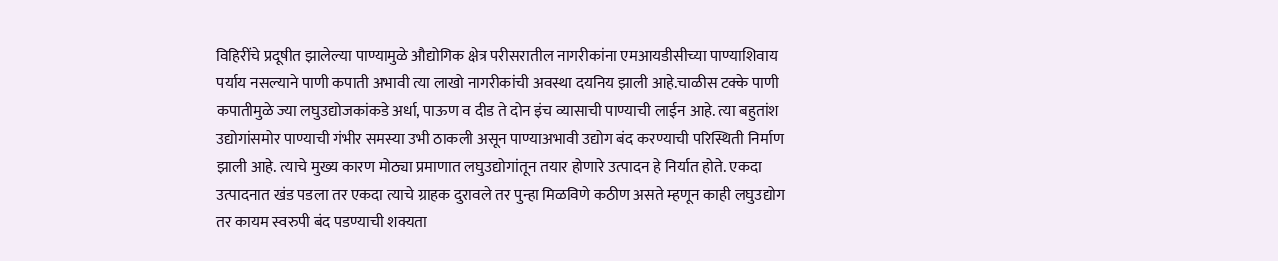विहिरींचे प्रदूषीत झालेल्या पाण्यामुळे औद्योगिक क्षेत्र परीसरातील नागरीकांना एमआयडीसीच्या पाण्याशिवाय पर्याय नसल्याने पाणी कपाती अभावी त्या लाखो नागरीकांची अवस्था दयनिय झाली आहे.चाळीस टक्के पाणी कपातीमुळे ज्या लघुउद्योजकांकडे अर्धा, पाऊण व दीड ते दोन इंच व्यासाची पाण्याची लाईन आहे. त्या बहुतांश उद्योगांसमोर पाण्याची गंभीर समस्या उभी ठाकली असून पाण्याअभावी उद्योग बंद करण्याची परिस्थिती निर्माण झाली आहे. त्याचे मुख्य कारण मोठ्या प्रमाणात लघुउद्योगांतून तयार होणारे उत्पादन हे निर्यात होते. एकदा उत्पादनात खंड पडला तर एकदा त्याचे ग्राहक दुरावले तर पुन्हा मिळविणे कठीण असते म्हणून काही लघुउद्योग तर कायम स्वरुपी बंद पडण्याची शक्यता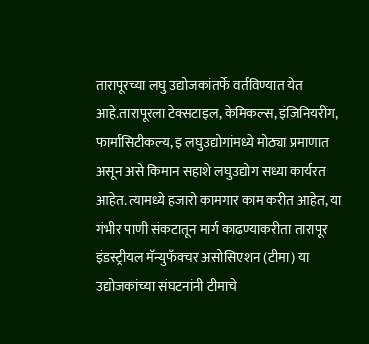तारापूरच्या लघु उद्योजकांतर्फे वर्तविण्यात येत आहे.तारापूरला टेक्सटाइल, केमिकल्स, इंजिनियरींग, फार्मासिटीकल्य, इ लघुउद्योगांमध्ये मोठ्या प्रमाणात असून असे किमान सहाशे लघुउद्योग सध्या कार्यरत आहेत. त्यामध्ये हजारो कामगार काम करीत आहेत, या गंभीर पाणी संकटातून मार्ग काढण्याकरीता तारापूर इंडस्ट्रीयल मॅन्युफॅक्चर असोसिएशन (टीमा) या उद्योजकांच्या संघटनांनी टीमाचे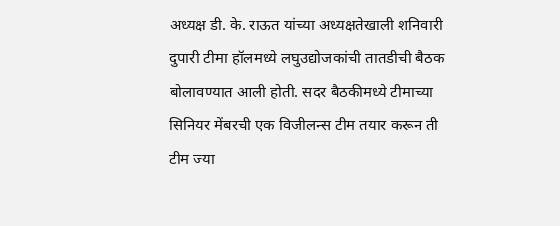अध्यक्ष डी. के. राऊत यांच्या अध्यक्षतेखाली शनिवारी दुपारी टीमा हॉलमध्ये लघुउद्योजकांची तातडीची बैठक बोलावण्यात आली होती. सदर बैठकीमध्ये टीमाच्या सिनियर मेंबरची एक विजीलन्स टीम तयार करून ती टीम ज्या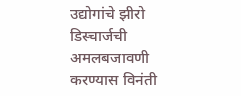उद्योगांचे झीरो डिस्चार्जची अमलबजावणी करण्यास विनंती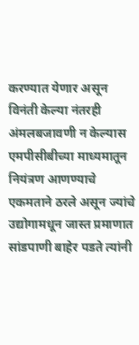करण्यात येणार असून विनंती केल्या नंतरही अंमलबजावणी न केल्यास एमपीसीबीच्या माध्यमातून नियंत्रण आणण्याचे एकमताने ठरले असून ज्यांचे उद्योगामधून जास्त प्रमाणात सांडपाणी बाहेर पडते त्यांनी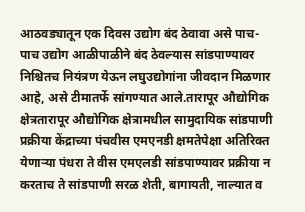आठवड्यातून एक दिवस उद्योग बंद ठेवावा असे पाच-पाच उद्योग आळीपाळीने बंद ठेवल्यास सांडपाण्यावर निश्चितच नियंत्रण येऊन लघुउद्योगांना जीवदान मिळणार आहे, असे टीमातर्फे सांगण्यात आले.तारापूर औद्योगिक क्षेत्रतारापूर औद्योगिक क्षेत्रामधील सामुदायिक सांडपाणी प्रक्रीया केंद्राच्या पंचवीस एमएनडी क्षमतेपेक्षा अतिरिक्त येणाऱ्या पंधरा ते वीस एमएलडी सांडपाण्यावर प्रक्रीया न करताच ते सांडपाणी सरळ शेती, बागायती, नाल्यात व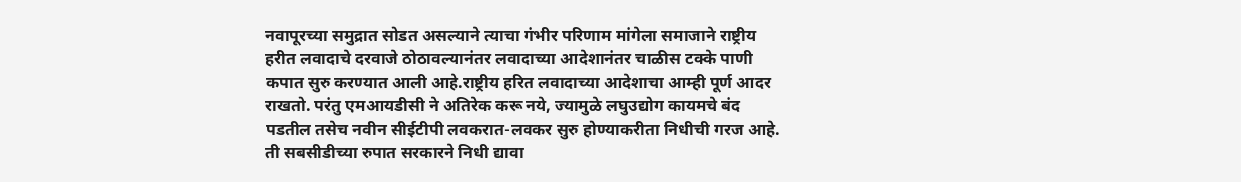नवापूरच्या समुद्रात सोडत असल्याने त्याचा गंभीर परिणाम मांगेला समाजाने राष्ट्रीय हरीत लवादाचे दरवाजे ठोठावल्यानंतर लवादाच्या आदेशानंतर चाळीस टक्के पाणी कपात सुरु करण्यात आली आहे.राष्ट्रीय हरित लवादाच्या आदेशाचा आम्ही पूर्ण आदर राखतो. परंतु एमआयडीसी ने अतिरेक करू नये, ज्यामुळे लघुउद्योग कायमचे बंद पडतील तसेच नवीन सीईटीपी लवकरात-लवकर सुरु होण्याकरीता निधीची गरज आहे. ती सबसीडीच्या रुपात सरकारने निधी द्यावा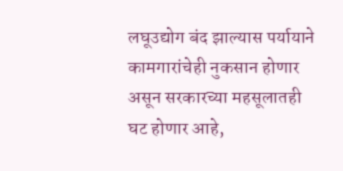लघूउद्योग बंद झाल्यास पर्यायाने कामगारांचेही नुकसान होणार असून सरकारच्या महसूलातही घट होणार आहे,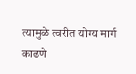त्यामुळे त्वरीत योग्य मार्ग काढणे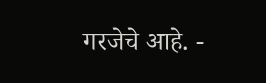गरजेचे आहे. -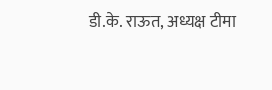डी.के. राऊत, अध्यक्ष टीमा